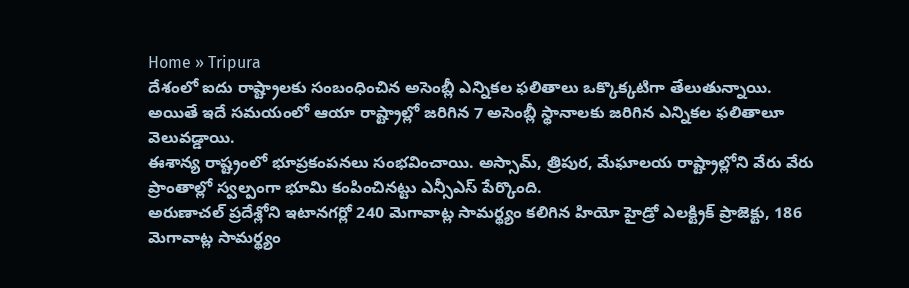Home » Tripura
దేశంలో ఐదు రాష్ట్రాలకు సంబంధించిన అసెంబ్లీ ఎన్నికల ఫలితాలు ఒక్కొక్కటిగా తేలుతున్నాయి. అయితే ఇదే సమయంలో ఆయా రాష్ట్రాల్లో జరిగిన 7 అసెంబ్లీ స్థానాలకు జరిగిన ఎన్నికల ఫలితాలూ వెలువడ్డాయి.
ఈశాన్య రాష్ట్రంలో భూప్రకంపనలు సంభవించాయి. అస్సామ్, త్రిపుర, మేఘాలయ రాష్ట్రాల్లోని వేరు వేరు ప్రాంతాల్లో స్వల్పంగా భూమి కంపించినట్టు ఎన్సీఎస్ పేర్కొంది.
అరుణాచల్ ప్రదేశ్లోని ఇటానగర్లో 240 మెగావాట్ల సామర్థ్యం కలిగిన హియో హైడ్రో ఎలక్ట్రిక్ ప్రాజెక్టు, 186 మెగావాట్ల సామర్థ్యం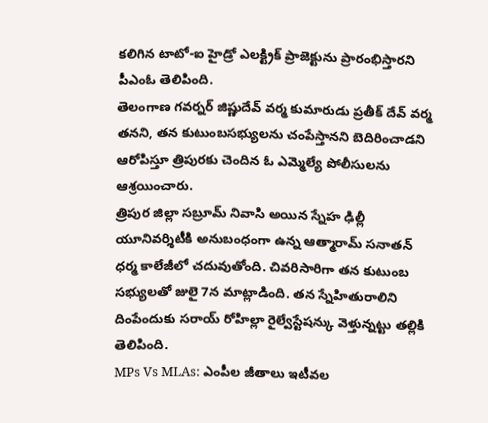కలిగిన టాటో-ఐ హైడ్రో ఎలక్ట్రిక్ ప్రాజెక్టును ప్రారంభిస్తారని పీఎంఓ తెలిపింది.
తెలంగాణ గవర్నర్ జిష్ణుదేవ్ వర్మ కుమారుడు ప్రతీక్ దేవ్ వర్మ తనని, తన కుటుంబసభ్యులను చంపేస్తానని బెదిరించాడని ఆరోపిస్తూ త్రిపురకు చెందిన ఓ ఎమ్మెల్యే పోలీసులను ఆశ్రయించారు.
త్రిపుర జిల్లా సబ్రూమ్ నివాసి అయిన స్నేహ ఢిల్లీ యూనివర్శిటీకి అనుబంధంగా ఉన్న ఆత్మారామ్ సనాతన్ ధర్మ కాలేజీలో చదువుతోంది. చివరిసారిగా తన కుటుంబ సభ్యులతో జులై 7న మాట్లాడింది. తన స్నేహితురాలిని దింపేందుకు సరాయ్ రోహిల్లా రైల్వేస్టేషన్కు వెళ్తున్నట్టు తల్లికి తెలిపింది.
MPs Vs MLAs: ఎంపీల జీతాలు ఇటీవల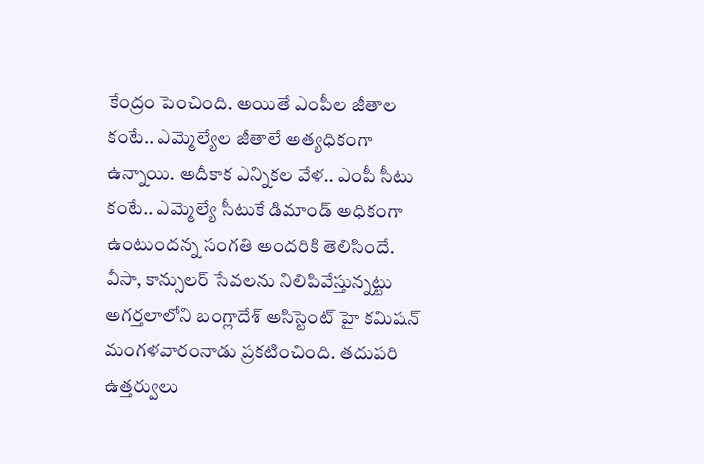కేంద్రం పెంచింది. అయితే ఎంపీల జీతాల కంటే.. ఎమ్మెల్యేల జీతాలే అత్యధికంగా ఉన్నాయి. అదీకాక ఎన్నికల వేళ.. ఎంపీ సీటు కంటే.. ఎమ్మెల్యే సీటుకే డిమాండ్ అధికంగా ఉంటుందన్న సంగతి అందరికి తెలిసిందే.
వీసా, కాన్సులర్ సేవలను నిలిపివేస్తున్నట్టు అగర్తలాలోని బంగ్లాదేశ్ అసిస్టెంట్ హై కమిషన్ మంగళవారంనాడు ప్రకటించింది. తదుపరి ఉత్తర్వులు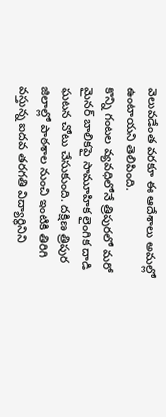వెలువడేంత వరకూ ఈ ఆదేశాలు అమల్లో ఉంటాయని తెలిపింది.
కొన్ని గంటల వ్యవధిలోనే త్రిపురలో మరో మైనర్ బాలికపై సామూహిక లైంగిక దాడి ఘటన చోటు చేసుకుంది. దక్షిణ త్రిపుర జిలాల్లో పాఠశాల నుంచి ఇంటికి తిరిగి వస్తున్న ఐదవ తరగతి విద్యార్థినిని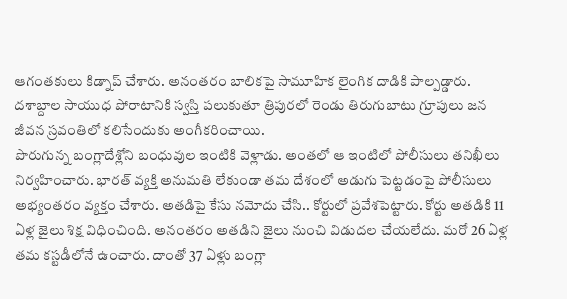ఆగంతకులు కిడ్నాప్ చేశారు. అనంతరం బాలికపై సామూహిక లైంగిక దాడికి పాల్పడ్డారు.
దశాబ్దాల సాయుధ పోరాటానికి స్వస్తి పలుకుతూ త్రిపురలో రెండు తిరుగుబాటు గ్రూపులు జన జీవన స్రవంతిలో కలిసేందుకు అంగీకరించాయి.
పొరుగున్న బంగ్లాదేశ్లోని బంధువుల ఇంటికి వెళ్లాడు. అంతలో ఆ ఇంటిలో పోలీసులు తనిఖీలు నిర్వహించారు. భారత్ వ్యక్తి అనుమతి లేకుండా తమ దేశంలో అడుగు పెట్టడంపై పోలీసులు అభ్యంతరం వ్యక్తం చేశారు. అతడిపై కేసు నమోదు చేసి.. కోర్టులో ప్రవేశపెట్టారు. కోర్టు అతడికి 11 ఏళ్ల జైలు శిక్ష విధించింది. అనంతరం అతడిని జైలు నుంచి విడుదల చేయలేదు. మరో 26 ఏళ్ల తమ కస్టడీలోనే ఉంచారు. దాంతో 37 ఏళ్లు బంగ్లా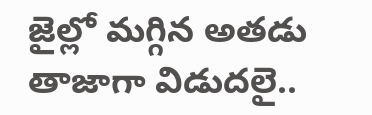జైల్లో మగ్గిన అతడు తాజాగా విడుదలై..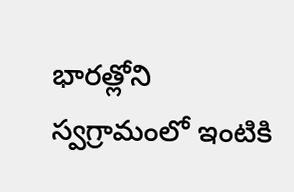భారత్లోని స్వగ్రామంలో ఇంటికి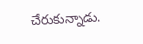చేరుకున్నాడు.